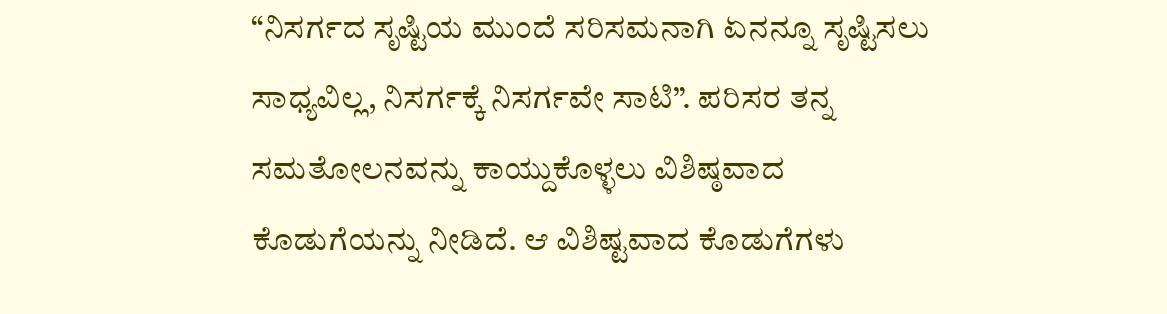“ನಿಸರ್ಗದ ಸೃಷ್ಟಿಯ ಮುಂದೆ ಸರಿಸಮನಾಗಿ ಏನನ್ನೂ ಸೃಷ್ಟಿಸಲು ಸಾಧ್ಯವಿಲ್ಲ, ನಿಸರ್ಗಕ್ಕೆ ನಿಸರ್ಗವೇ ಸಾಟಿ”. ಪರಿಸರ ತನ್ನ ಸಮತೋಲನವನ್ನು ಕಾಯ್ದುಕೊಳ್ಳಲು ವಿಶಿಷ್ಠವಾದ ಕೊಡುಗೆಯನ್ನು ನೀಡಿದೆ. ಆ ವಿಶಿಷ್ಟವಾದ ಕೊಡುಗೆಗಳು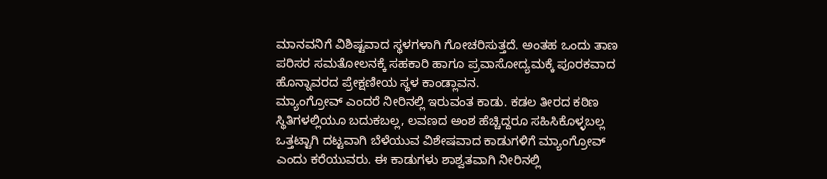ಮಾನವನಿಗೆ ವಿಶಿಷ್ಟವಾದ ಸ್ಥಳಗಳಾಗಿ ಗೋಚರಿಸುತ್ತದೆ. ಅಂತಹ ಒಂದು ತಾಣ ಪರಿಸರ ಸಮತೋಲನಕ್ಕೆ ಸಹಕಾರಿ ಹಾಗೂ ಪ್ರವಾಸೋದ್ಯಮಕ್ಕೆ ಪೂರಕವಾದ ಹೊನ್ನಾವರದ ಪ್ರೇಕ್ಷಣೀಯ ಸ್ಥಳ ಕಾಂಡ್ಲಾವನ.
ಮ್ಯಾಂಗ್ರೋವ್ ಎಂದರೆ ನೀರಿನಲ್ಲಿ ಇರುವಂತ ಕಾಡು. ಕಡಲ ತೀರದ ಕಠಿಣ ಸ್ಥಿತಿಗಳಲ್ಲಿಯೂ ಬದುಕಬಲ್ಲ, ಲವಣದ ಅಂಶ ಹೆಚ್ಚಿದ್ದರೂ ಸಹಿಸಿಕೊಳ್ಳಬಲ್ಲ ಒತ್ತಟ್ಟಾಗಿ ದಟ್ಟವಾಗಿ ಬೆಳೆಯುವ ವಿಶೇಷವಾದ ಕಾಡುಗಳಿಗೆ ಮ್ಯಾಂಗ್ರೋವ್ ಎಂದು ಕರೆಯುವರು. ಈ ಕಾಡುಗಳು ಶಾಶ್ವತವಾಗಿ ನೀರಿನಲ್ಲಿ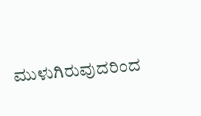ಮುಳುಗಿರುವುದರಿಂದ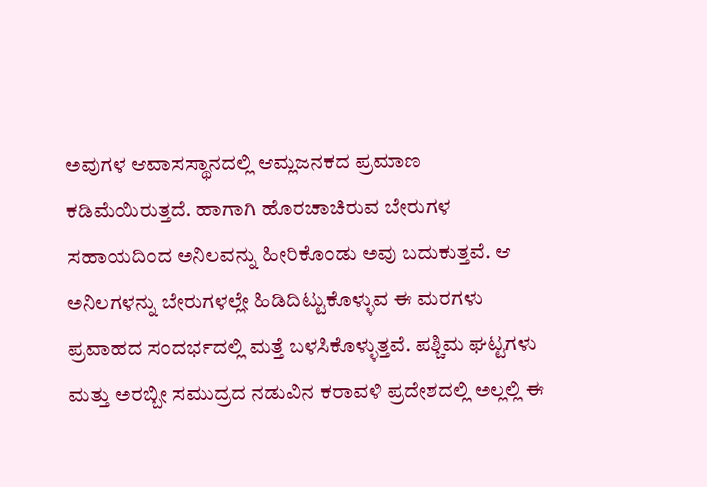ಅವುಗಳ ಆವಾಸಸ್ಥಾನದಲ್ಲಿ ಆಮ್ಲಜನಕದ ಪ್ರಮಾಣ ಕಡಿಮೆಯಿರುತ್ತದೆ. ಹಾಗಾಗಿ ಹೊರಚಾಚಿರುವ ಬೇರುಗಳ ಸಹಾಯದಿಂದ ಅನಿಲವನ್ನು ಹೀರಿಕೊಂಡು ಅವು ಬದುಕುತ್ತವೆ. ಆ ಅನಿಲಗಳನ್ನು ಬೇರುಗಳಲ್ಲೇ ಹಿಡಿದಿಟ್ಟುಕೊಳ್ಳುವ ಈ ಮರಗಳು ಪ್ರವಾಹದ ಸಂದರ್ಭದಲ್ಲಿ ಮತ್ತೆ ಬಳಸಿಕೊಳ್ಳುತ್ತವೆ. ಪಶ್ಚಿಮ ಘಟ್ಟಗಳು ಮತ್ತು ಅರಬ್ಬೀ ಸಮುದ್ರದ ನಡುವಿನ ಕರಾವಳಿ ಪ್ರದೇಶದಲ್ಲಿ ಅಲ್ಲಲ್ಲಿ ಈ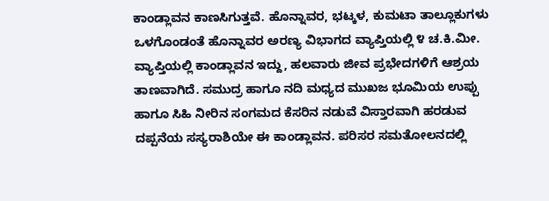ಕಾಂಡ್ಲಾವನ ಕಾಣಸಿಗುತ್ತವೆ. ಹೊನ್ನಾವರ, ಭಟ್ಕಳ, ಕುಮಟಾ ತಾಲ್ಲೂಕುಗಳು ಒಳಗೊಂಡಂತೆ ಹೊನ್ನಾವರ ಅರಣ್ಯ ವಿಭಾಗದ ವ್ಯಾಪ್ತಿಯಲ್ಲಿ ೪ ಚ.ಕಿ.ಮೀ. ವ್ಯಾಪ್ತಿಯಲ್ಲಿ ಕಾಂಡ್ಲಾವನ ಇದ್ದು, ಹಲವಾರು ಜೀವ ಪ್ರಭೇದಗಳಿಗೆ ಆಶ್ರಯ ತಾಣವಾಗಿದೆ. ಸಮುದ್ರ ಹಾಗೂ ನದಿ ಮಧ್ಯದ ಮುಖಜ ಭೂಮಿಯ ಉಪ್ಪು ಹಾಗೂ ಸಿಹಿ ನೀರಿನ ಸಂಗಮದ ಕೆಸರಿನ ನಡುವೆ ವಿಸ್ತಾರವಾಗಿ ಹರಡುವ ದಪ್ಪನೆಯ ಸಸ್ಯರಾಶಿಯೇ ಈ ಕಾಂಡ್ಲಾವನ. ಪರಿಸರ ಸಮತೋಲನದಲ್ಲಿ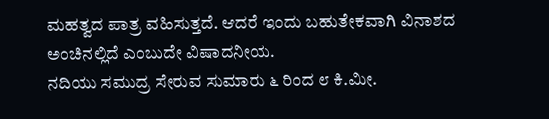ಮಹತ್ವದ ಪಾತ್ರ ವಹಿಸುತ್ತದೆ. ಆದರೆ ಇಂದು ಬಹುತೇಕವಾಗಿ ವಿನಾಶದ ಅಂಚಿನಲ್ಲಿದೆ ಎಂಬುದೇ ವಿಷಾದನೀಯ.
ನದಿಯು ಸಮುದ್ರ ಸೇರುವ ಸುಮಾರು ೬ ರಿಂದ ೮ ಕಿ.ಮೀ.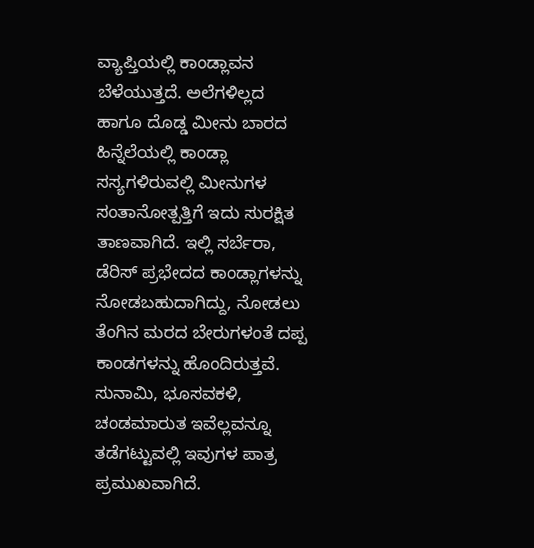ವ್ಯಾಪ್ತಿಯಲ್ಲಿ ಕಾಂಡ್ಲಾವನ ಬೆಳೆಯುತ್ತದೆ. ಅಲೆಗಳಿಲ್ಲದ ಹಾಗೂ ದೊಡ್ಡ ಮೀನು ಬಾರದ ಹಿನ್ನೆಲೆಯಲ್ಲಿ ಕಾಂಡ್ಲಾ ಸಸ್ಯಗಳಿರುವಲ್ಲಿ ಮೀನುಗಳ ಸಂತಾನೋತ್ಪತ್ತಿಗೆ ಇದು ಸುರಕ್ಷಿತ ತಾಣವಾಗಿದೆ. ಇಲ್ಲಿ ಸರ್ಬೆರಾ, ಡೆರಿಸ್ ಪ್ರಭೇದದ ಕಾಂಡ್ಲಾಗಳನ್ನು ನೋಡಬಹುದಾಗಿದ್ದು, ನೋಡಲು ತೆಂಗಿನ ಮರದ ಬೇರುಗಳಂತೆ ದಪ್ಪ ಕಾಂಡಗಳನ್ನು ಹೊಂದಿರುತ್ತವೆ. ಸುನಾಮಿ, ಭೂಸವಕಳಿ, ಚಂಡಮಾರುತ ಇವೆಲ್ಲವನ್ನೂ ತಡೆಗಟ್ಟುವಲ್ಲಿ ಇವುಗಳ ಪಾತ್ರ ಪ್ರಮುಖವಾಗಿದೆ.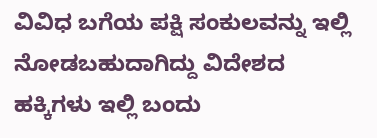ವಿವಿಧ ಬಗೆಯ ಪಕ್ಷಿ ಸಂಕುಲವನ್ನು ಇಲ್ಲಿ ನೋಡಬಹುದಾಗಿದ್ದು ವಿದೇಶದ ಹಕ್ಕಿಗಳು ಇಲ್ಲಿ ಬಂದು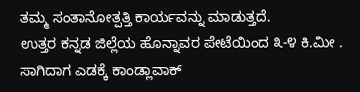ತಮ್ಮ ಸಂತಾನೋತ್ಪತ್ತಿ ಕಾರ್ಯವನ್ನು ಮಾಡುತ್ತದೆ.
ಉತ್ತರ ಕನ್ನಡ ಜಿಲ್ಲೆಯ ಹೊನ್ನಾವರ ಪೇಟೆಯಿಂದ ೩-೪ ಕಿ.ಮೀ . ಸಾಗಿದಾಗ ಎಡಕ್ಕೆ ಕಾಂಡ್ಲಾವಾಕ್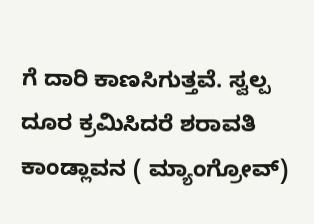ಗೆ ದಾರಿ ಕಾಣಸಿಗುತ್ತವೆ. ಸ್ವಲ್ಪ ದೂರ ಕ್ರಮಿಸಿದರೆ ಶರಾವತಿ ಕಾಂಡ್ಲಾವನ ( ಮ್ಯಾಂಗ್ರೋವ್)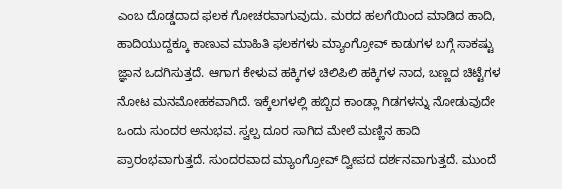ಎಂಬ ದೊಡ್ಡದಾದ ಫಲಕ ಗೋಚರವಾಗುವುದು. ಮರದ ಹಲಗೆಯಿಂದ ಮಾಡಿದ ಹಾದಿ, ಹಾದಿಯುದ್ದಕ್ಕೂ ಕಾಣುವ ಮಾಹಿತಿ ಫಲಕಗಳು ಮ್ಯಾಂಗ್ರೋವ್ ಕಾಡುಗಳ ಬಗ್ಗೆ ಸಾಕಷ್ಟು ಜ್ಞಾನ ಒದಗಿಸುತ್ತದೆ. ಆಗಾಗ ಕೇಳುವ ಹಕ್ಕಿಗಳ ಚಿಲಿಪಿಲಿ ಹಕ್ಕಿಗಳ ನಾದ, ಬಣ್ಣದ ಚಿಟ್ಟೆಗಳ ನೋಟ ಮನಮೋಹಕವಾಗಿದೆ. ಇಕ್ಕೆಲಗಳಲ್ಲಿ ಹಬ್ಬಿದ ಕಾಂಡ್ಲಾ ಗಿಡಗಳನ್ನು ನೋಡುವುದೇ ಒಂದು ಸುಂದರ ಅನುಭವ. ಸ್ವಲ್ಪ ದೂರ ಸಾಗಿದ ಮೇಲೆ ಮಣ್ಣಿನ ಹಾದಿ ಪ್ರಾರಂಭವಾಗುತ್ತದೆ. ಸುಂದರವಾದ ಮ್ಯಾಂಗ್ರೋವ್ ದ್ವೀಪದ ದರ್ಶನವಾಗುತ್ತದೆ. ಮುಂದೆ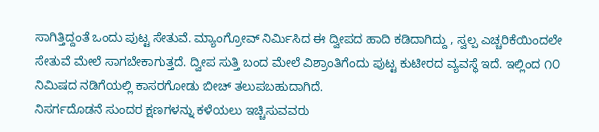ಸಾಗಿತ್ತಿದ್ದಂತೆ ಒಂದು ಪುಟ್ಟ ಸೇತುವೆ. ಮ್ಯಾಂಗ್ರೋವ್ ನಿರ್ಮಿಸಿದ ಈ ದ್ವೀಪದ ಹಾದಿ ಕಡಿದಾಗಿದ್ದು , ಸ್ವಲ್ಪ ಎಚ್ಚರಿಕೆಯಿಂದಲೇ ಸೇತುವೆ ಮೇಲೆ ಸಾಗಬೇಕಾಗುತ್ತದೆ. ದ್ವೀಪ ಸುತ್ತಿ ಬಂದ ಮೇಲೆ ವಿಶ್ರಾಂತಿಗೆಂದು ಪುಟ್ಟ ಕುಟೀರದ ವ್ಯವಸ್ಥೆ ಇದೆ. ಇಲ್ಲಿಂದ ೧೦ ನಿಮಿಷದ ನಡಿಗೆಯಲ್ಲಿ ಕಾಸರಗೋಡು ಬೀಚ್ ತಲುಪಬಹುದಾಗಿದೆ.
ನಿಸರ್ಗದೊಡನೆ ಸುಂದರ ಕ್ಷಣಗಳನ್ನು ಕಳೆಯಲು ಇಚ್ಚಿಸುವವರು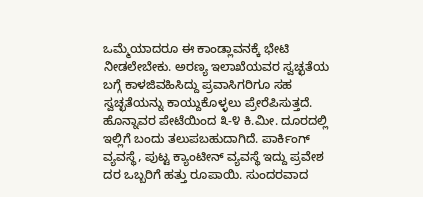ಒಮ್ಮೆಯಾದರೂ ಈ ಕಾಂಡ್ಲಾವನಕ್ಕೆ ಭೇಟಿ ನೀಡಲೇಬೇಕು. ಅರಣ್ಯ ಇಲಾಖೆಯವರ ಸ್ವಚ್ಛತೆಯ ಬಗ್ಗೆ ಕಾಳಜಿವಹಿಸಿದ್ದು ಪ್ರವಾಸಿಗರಿಗೂ ಸಹ ಸ್ವಚ್ಛತೆಯನ್ನು ಕಾಯ್ದುಕೊಳ್ಳಲು ಪ್ರೇರೆಪಿಸುತ್ತದೆ. ಹೊನ್ನಾವರ ಪೇಟೆಯಿಂದ ೩-೪ ಕಿ.ಮೀ. ದೂರದಲ್ಲಿ ಇಲ್ಲಿಗೆ ಬಂದು ತಲುಪಬಹುದಾಗಿದೆ. ಪಾರ್ಕಿಂಗ್ ವ್ಯವಸ್ಥೆ, ಪುಟ್ಟ ಕ್ಯಾಂಟೀನ್ ವ್ಯವಸ್ಥೆ ಇದ್ದು ಪ್ರವೇಶ ದರ ಒಬ್ಬರಿಗೆ ಹತ್ತು ರೂಪಾಯಿ. ಸುಂದರವಾದ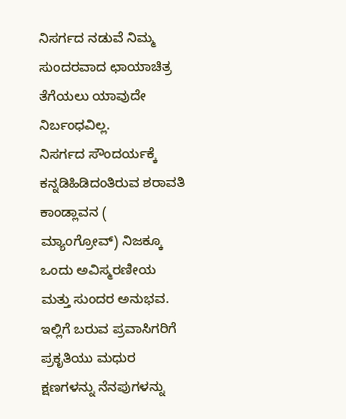ನಿಸರ್ಗದ ನಡುವೆ ನಿಮ್ಮ ಸುಂದರವಾದ ಛಾಯಾಚಿತ್ರ ತೆಗೆಯಲು ಯಾವುದೇ ನಿರ್ಬಂಧವಿಲ್ಲ.
ನಿಸರ್ಗದ ಸೌಂದರ್ಯಕ್ಕೆ ಕನ್ನಡಿಹಿಡಿದಂತಿರುವ ಶರಾವತಿ ಕಾಂಡ್ಲಾವನ ( ಮ್ಯಾಂಗ್ರೋವ್) ನಿಜಕ್ಕೂ ಒಂದು ಅವಿಸ್ಮರಣೀಯ ಮತ್ತು ಸುಂದರ ಅನುಭವ. ಇಲ್ಲಿಗೆ ಬರುವ ಪ್ರವಾಸಿಗರಿಗೆ ಪ್ರಕೃತಿಯು ಮಧುರ ಕ್ಷಣಗಳನ್ನು ನೆನಪುಗಳನ್ನು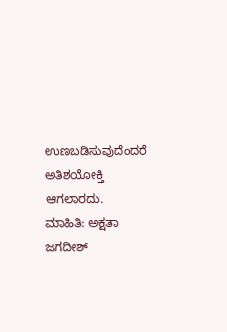ಉಣಬಡಿಸುವುದೆಂದರೆ ಅತಿಶಯೋಕ್ತಿ ಆಗಲಾರದು.
ಮಾಹಿತಿ: ಅಕ್ಷತಾ ಜಗದೀಶ್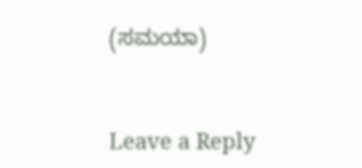(ಸಮಯಾ)


Leave a Reply